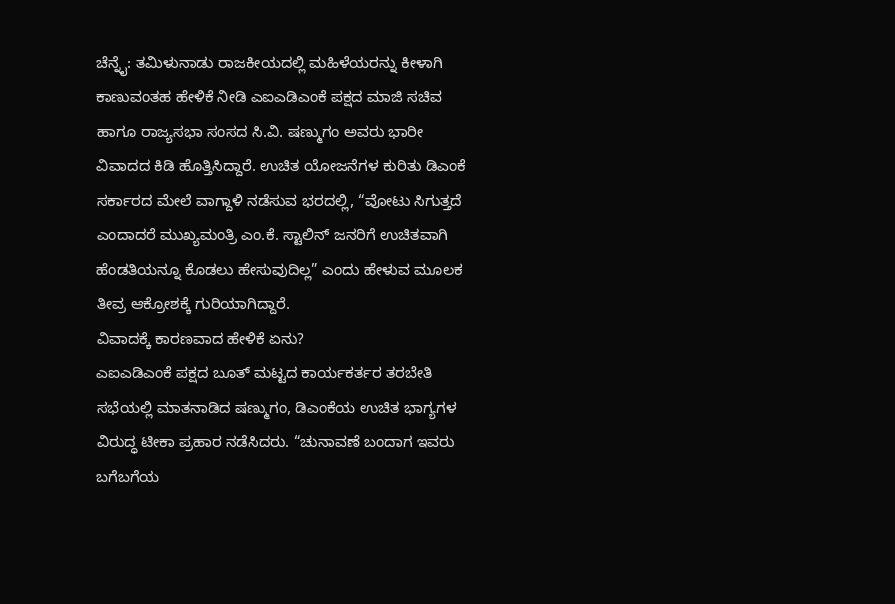ಚೆನ್ನೈ: ತಮಿಳುನಾಡು ರಾಜಕೀಯದಲ್ಲಿ ಮಹಿಳೆಯರನ್ನು ಕೀಳಾಗಿ ಕಾಣುವಂತಹ ಹೇಳಿಕೆ ನೀಡಿ ಎಐಎಡಿಎಂಕೆ ಪಕ್ಷದ ಮಾಜಿ ಸಚಿವ ಹಾಗೂ ರಾಜ್ಯಸಭಾ ಸಂಸದ ಸಿ.ವಿ. ಷಣ್ಮುಗಂ ಅವರು ಭಾರೀ ವಿವಾದದ ಕಿಡಿ ಹೊತ್ತಿಸಿದ್ದಾರೆ. ಉಚಿತ ಯೋಜನೆಗಳ ಕುರಿತು ಡಿಎಂಕೆ ಸರ್ಕಾರದ ಮೇಲೆ ವಾಗ್ದಾಳಿ ನಡೆಸುವ ಭರದಲ್ಲಿ, “ವೋಟು ಸಿಗುತ್ತದೆ ಎಂದಾದರೆ ಮುಖ್ಯಮಂತ್ರಿ ಎಂ.ಕೆ. ಸ್ಟಾಲಿನ್ ಜನರಿಗೆ ಉಚಿತವಾಗಿ ಹೆಂಡತಿಯನ್ನೂ ಕೊಡಲು ಹೇಸುವುದಿಲ್ಲ” ಎಂದು ಹೇಳುವ ಮೂಲಕ ತೀವ್ರ ಆಕ್ರೋಶಕ್ಕೆ ಗುರಿಯಾಗಿದ್ದಾರೆ.
ವಿವಾದಕ್ಕೆ ಕಾರಣವಾದ ಹೇಳಿಕೆ ಏನು?
ಎಐಎಡಿಎಂಕೆ ಪಕ್ಷದ ಬೂತ್ ಮಟ್ಟದ ಕಾರ್ಯಕರ್ತರ ತರಬೇತಿ ಸಭೆಯಲ್ಲಿ ಮಾತನಾಡಿದ ಷಣ್ಮುಗಂ, ಡಿಎಂಕೆಯ ಉಚಿತ ಭಾಗ್ಯಗಳ ವಿರುದ್ಧ ಟೀಕಾ ಪ್ರಹಾರ ನಡೆಸಿದರು. “ಚುನಾವಣೆ ಬಂದಾಗ ಇವರು ಬಗೆಬಗೆಯ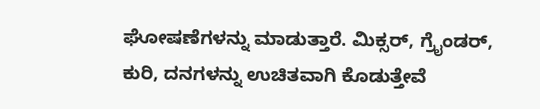ಘೋಷಣೆಗಳನ್ನು ಮಾಡುತ್ತಾರೆ. ಮಿಕ್ಸರ್, ಗ್ರೈಂಡರ್, ಕುರಿ, ದನಗಳನ್ನು ಉಚಿತವಾಗಿ ಕೊಡುತ್ತೇವೆ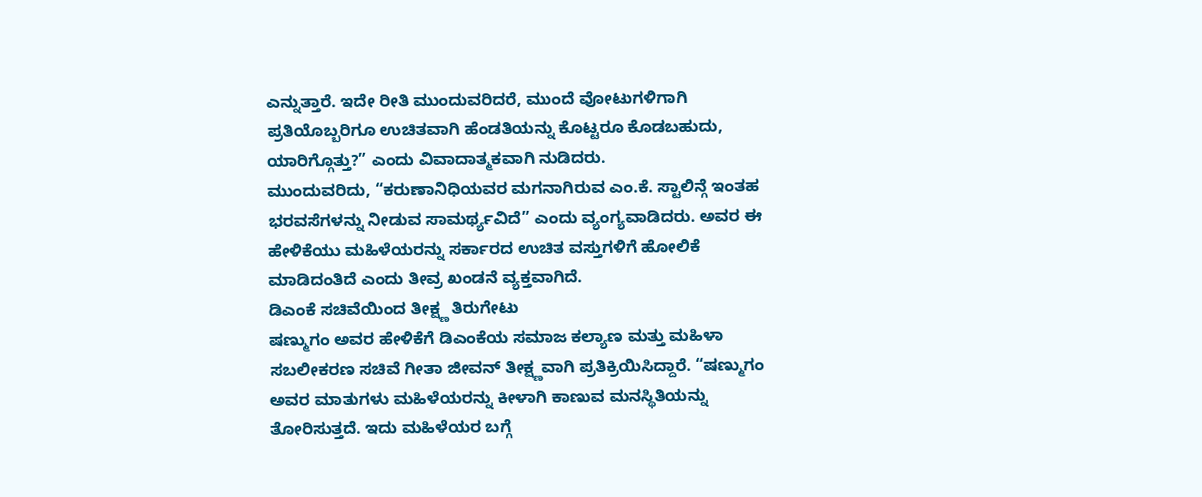ಎನ್ನುತ್ತಾರೆ. ಇದೇ ರೀತಿ ಮುಂದುವರಿದರೆ, ಮುಂದೆ ವೋಟುಗಳಿಗಾಗಿ ಪ್ರತಿಯೊಬ್ಬರಿಗೂ ಉಚಿತವಾಗಿ ಹೆಂಡತಿಯನ್ನು ಕೊಟ್ಟರೂ ಕೊಡಬಹುದು, ಯಾರಿಗ್ಗೊತ್ತು?” ಎಂದು ವಿವಾದಾತ್ಮಕವಾಗಿ ನುಡಿದರು.
ಮುಂದುವರಿದು, “ಕರುಣಾನಿಧಿಯವರ ಮಗನಾಗಿರುವ ಎಂ.ಕೆ. ಸ್ಟಾಲಿನ್ಗೆ ಇಂತಹ ಭರವಸೆಗಳನ್ನು ನೀಡುವ ಸಾಮರ್ಥ್ಯವಿದೆ” ಎಂದು ವ್ಯಂಗ್ಯವಾಡಿದರು. ಅವರ ಈ ಹೇಳಿಕೆಯು ಮಹಿಳೆಯರನ್ನು ಸರ್ಕಾರದ ಉಚಿತ ವಸ್ತುಗಳಿಗೆ ಹೋಲಿಕೆ ಮಾಡಿದಂತಿದೆ ಎಂದು ತೀವ್ರ ಖಂಡನೆ ವ್ಯಕ್ತವಾಗಿದೆ.
ಡಿಎಂಕೆ ಸಚಿವೆಯಿಂದ ತೀಕ್ಷ್ಣ ತಿರುಗೇಟು
ಷಣ್ಮುಗಂ ಅವರ ಹೇಳಿಕೆಗೆ ಡಿಎಂಕೆಯ ಸಮಾಜ ಕಲ್ಯಾಣ ಮತ್ತು ಮಹಿಳಾ ಸಬಲೀಕರಣ ಸಚಿವೆ ಗೀತಾ ಜೀವನ್ ತೀಕ್ಷ್ಣವಾಗಿ ಪ್ರತಿಕ್ರಿಯಿಸಿದ್ದಾರೆ. “ಷಣ್ಮುಗಂ ಅವರ ಮಾತುಗಳು ಮಹಿಳೆಯರನ್ನು ಕೀಳಾಗಿ ಕಾಣುವ ಮನಸ್ಥಿತಿಯನ್ನು ತೋರಿಸುತ್ತದೆ. ಇದು ಮಹಿಳೆಯರ ಬಗ್ಗೆ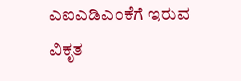ಎಐಎಡಿಎಂಕೆಗೆ ಇರುವ ವಿಕೃತ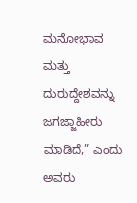ಮನೋಭಾವ ಮತ್ತು ದುರುದ್ದೇಶವನ್ನು ಜಗಜ್ಜಾಹೀರು ಮಾಡಿದೆ,” ಎಂದು ಅವರು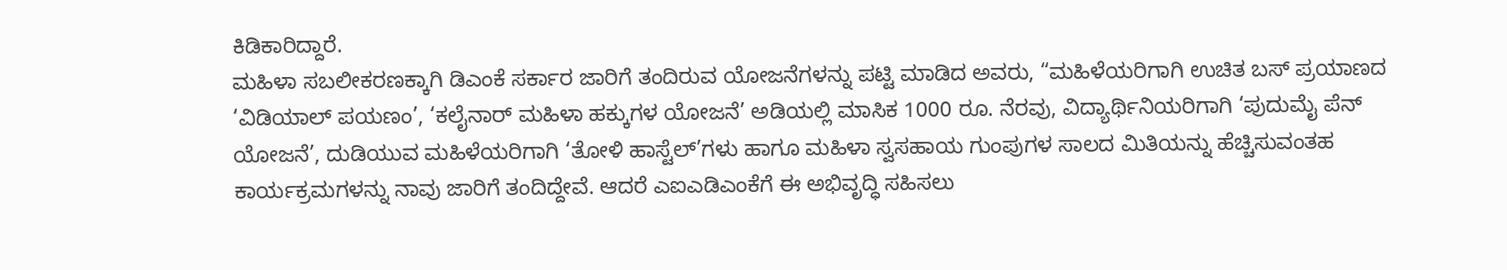ಕಿಡಿಕಾರಿದ್ದಾರೆ.
ಮಹಿಳಾ ಸಬಲೀಕರಣಕ್ಕಾಗಿ ಡಿಎಂಕೆ ಸರ್ಕಾರ ಜಾರಿಗೆ ತಂದಿರುವ ಯೋಜನೆಗಳನ್ನು ಪಟ್ಟಿ ಮಾಡಿದ ಅವರು, “ಮಹಿಳೆಯರಿಗಾಗಿ ಉಚಿತ ಬಸ್ ಪ್ರಯಾಣದ ‘ವಿಡಿಯಾಲ್ ಪಯಣಂ’, ‘ಕಲೈನಾರ್ ಮಹಿಳಾ ಹಕ್ಕುಗಳ ಯೋಜನೆ’ ಅಡಿಯಲ್ಲಿ ಮಾಸಿಕ 1000 ರೂ. ನೆರವು, ವಿದ್ಯಾರ್ಥಿನಿಯರಿಗಾಗಿ ‘ಪುದುಮೈ ಪೆನ್ ಯೋಜನೆ’, ದುಡಿಯುವ ಮಹಿಳೆಯರಿಗಾಗಿ ‘ತೋಳಿ ಹಾಸ್ಟೆಲ್’ಗಳು ಹಾಗೂ ಮಹಿಳಾ ಸ್ವಸಹಾಯ ಗುಂಪುಗಳ ಸಾಲದ ಮಿತಿಯನ್ನು ಹೆಚ್ಚಿಸುವಂತಹ ಕಾರ್ಯಕ್ರಮಗಳನ್ನು ನಾವು ಜಾರಿಗೆ ತಂದಿದ್ದೇವೆ. ಆದರೆ ಎಐಎಡಿಎಂಕೆಗೆ ಈ ಅಭಿವೃದ್ಧಿ ಸಹಿಸಲು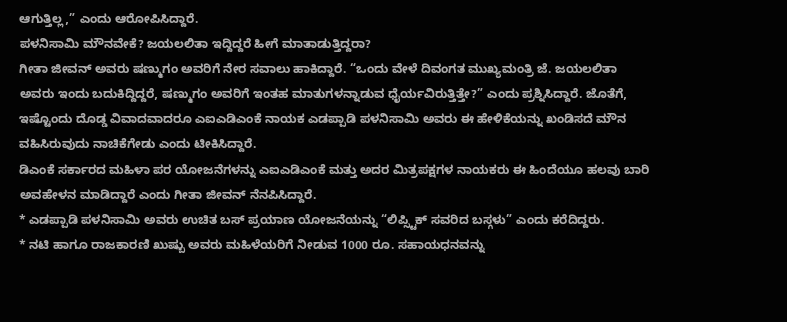ಆಗುತ್ತಿಲ್ಲ,” ಎಂದು ಆರೋಪಿಸಿದ್ದಾರೆ.
ಪಳನಿಸಾಮಿ ಮೌನವೇಕೆ? ಜಯಲಲಿತಾ ಇದ್ದಿದ್ದರೆ ಹೀಗೆ ಮಾತಾಡುತ್ತಿದ್ದರಾ?
ಗೀತಾ ಜೀವನ್ ಅವರು ಷಣ್ಮುಗಂ ಅವರಿಗೆ ನೇರ ಸವಾಲು ಹಾಕಿದ್ದಾರೆ. “ಒಂದು ವೇಳೆ ದಿವಂಗತ ಮುಖ್ಯಮಂತ್ರಿ ಜೆ. ಜಯಲಲಿತಾ ಅವರು ಇಂದು ಬದುಕಿದ್ದಿದ್ದರೆ, ಷಣ್ಮುಗಂ ಅವರಿಗೆ ಇಂತಹ ಮಾತುಗಳನ್ನಾಡುವ ಧೈರ್ಯವಿರುತ್ತಿತ್ತೇ?” ಎಂದು ಪ್ರಶ್ನಿಸಿದ್ದಾರೆ. ಜೊತೆಗೆ, ಇಷ್ಟೊಂದು ದೊಡ್ಡ ವಿವಾದವಾದರೂ ಎಐಎಡಿಎಂಕೆ ನಾಯಕ ಎಡಪ್ಪಾಡಿ ಪಳನಿಸಾಮಿ ಅವರು ಈ ಹೇಳಿಕೆಯನ್ನು ಖಂಡಿಸದೆ ಮೌನ ವಹಿಸಿರುವುದು ನಾಚಿಕೆಗೇಡು ಎಂದು ಟೀಕಿಸಿದ್ದಾರೆ.
ಡಿಎಂಕೆ ಸರ್ಕಾರದ ಮಹಿಳಾ ಪರ ಯೋಜನೆಗಳನ್ನು ಎಐಎಡಿಎಂಕೆ ಮತ್ತು ಅದರ ಮಿತ್ರಪಕ್ಷಗಳ ನಾಯಕರು ಈ ಹಿಂದೆಯೂ ಹಲವು ಬಾರಿ ಅವಹೇಳನ ಮಾಡಿದ್ದಾರೆ ಎಂದು ಗೀತಾ ಜೀವನ್ ನೆನಪಿಸಿದ್ದಾರೆ.
* ಎಡಪ್ಪಾಡಿ ಪಳನಿಸಾಮಿ ಅವರು ಉಚಿತ ಬಸ್ ಪ್ರಯಾಣ ಯೋಜನೆಯನ್ನು “ಲಿಪ್ಸ್ಟಿಕ್ ಸವರಿದ ಬಸ್ಗಳು” ಎಂದು ಕರೆದಿದ್ದರು.
* ನಟಿ ಹಾಗೂ ರಾಜಕಾರಣಿ ಖುಷ್ಬು ಅವರು ಮಹಿಳೆಯರಿಗೆ ನೀಡುವ 1000 ರೂ. ಸಹಾಯಧನವನ್ನು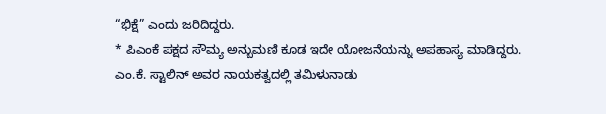“ಭಿಕ್ಷೆ” ಎಂದು ಜರಿದಿದ್ದರು.
* ಪಿಎಂಕೆ ಪಕ್ಷದ ಸೌಮ್ಯ ಅನ್ಬುಮಣಿ ಕೂಡ ಇದೇ ಯೋಜನೆಯನ್ನು ಅಪಹಾಸ್ಯ ಮಾಡಿದ್ದರು.
ಎಂ.ಕೆ. ಸ್ಟಾಲಿನ್ ಅವರ ನಾಯಕತ್ವದಲ್ಲಿ ತಮಿಳುನಾಡು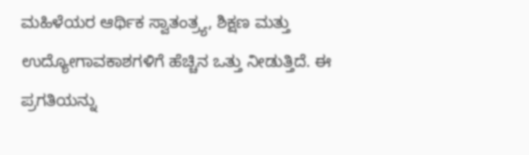ಮಹಿಳೆಯರ ಆರ್ಥಿಕ ಸ್ವಾತಂತ್ರ್ಯ, ಶಿಕ್ಷಣ ಮತ್ತು ಉದ್ಯೋಗಾವಕಾಶಗಳಿಗೆ ಹೆಚ್ಚಿನ ಒತ್ತು ನೀಡುತ್ತಿದೆ. ಈ ಪ್ರಗತಿಯನ್ನು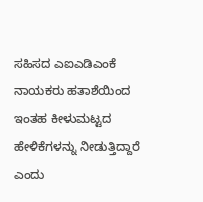ಸಹಿಸದ ಎಐಎಡಿಎಂಕೆ ನಾಯಕರು ಹತಾಶೆಯಿಂದ ಇಂತಹ ಕೀಳುಮಟ್ಟದ ಹೇಳಿಕೆಗಳನ್ನು ನೀಡುತ್ತಿದ್ದಾರೆ ಎಂದು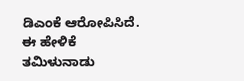ಡಿಎಂಕೆ ಆರೋಪಿಸಿದೆ. ಈ ಹೇಳಿಕೆ ತಮಿಳುನಾಡು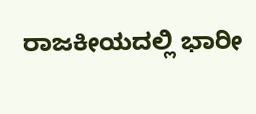ರಾಜಕೀಯದಲ್ಲಿ ಭಾರೀ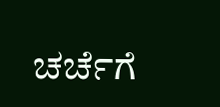ಚರ್ಚೆಗೆ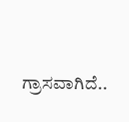ಗ್ರಾಸವಾಗಿದೆ..